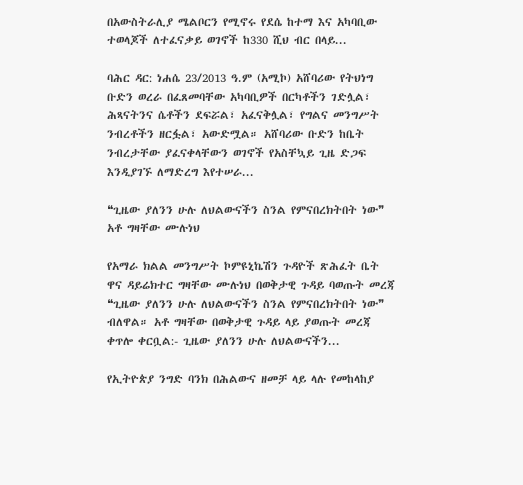በአውስትራሊያ ሜልቦርን የሚኖሩ የደሴ ከተማ እና አካባቢው ተወላጆች ለተፈናቃይ ወገኖች ከ330 ሺህ ብር በላይ...

ባሕር ዳር: ነሐሴ 23/2013 ዓ.ም (አሚኮ) አሸባሪው የትህነግ ቡድን ወረራ በፈጸመባቸው አካባቢዎች በርካቶችን ገድሏል፣ ሕጻናትንና ሴቶችን ደፍሯል፣ አፈናቅሏል፣ የግልና መንግሥት ንብረቶችን ዘርፏል፣ አውድሟል። አሸባሪው ቡድን ከቤት ንብረታቸው ያፈናቀላቸውን ወገኖች የአስቸኳይ ጊዜ ድጋፍ እንዲያገኙ ለማድረግ እየተሠራ...

❝ጊዜው ያለንን ሁሉ ለህልውናችን ስንል የምናበረክትበት ነው❞ አቶ ግዛቸው ሙሉነህ

የአማራ ክልል መንግሥት ኮምዩኒኬሽን ጉዳዮች ጽሕፈት ቤት ዋና ዳይሬክተር ግዛቸው ሙሉነህ በወቅታዊ ጉዳይ ባወጡት መረጃ ❝ጊዜው ያለንን ሁሉ ለህልውናችን ስንል የምናበረክትበት ነው❞ ብለዋል። አቶ ግዛቸው በወቅታዊ ጉዳይ ላይ ያወጡት መረጃ ቀጥሎ ቀርቧል:- ጊዜው ያለንን ሁሉ ለህልውናችን...

የኢትዮጵያ ንግድ ባንክ በሕልውና ዘመቻ ላይ ላሉ የመከላከያ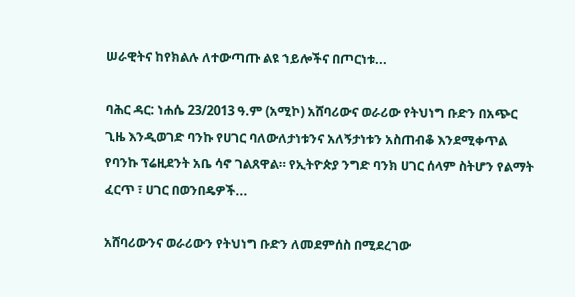ሠራዊትና ከየክልሉ ለተውጣጡ ልዩ ኀይሎችና በጦርነቱ...

ባሕር ዳር: ነሐሴ 23/2013 ዓ.ም (አሚኮ) አሸባሪውና ወራሪው የትህነግ ቡድን በአጭር ጊዜ እንዲወገድ ባንኩ የሀገር ባለውለታነቱንና አለኝታነቱን አስጠብቆ እንደሚቀጥል የባንኩ ፕሬዚደንት አቤ ሳኖ ገልጸዋል። የኢትዮጵያ ንግድ ባንክ ሀገር ሰላም ስትሆን የልማት ፈርጥ ፣ ሀገር በወንበዴዎች...

አሸባሪውንና ወራሪውን የትህነግ ቡድን ለመደምሰስ በሚደረገው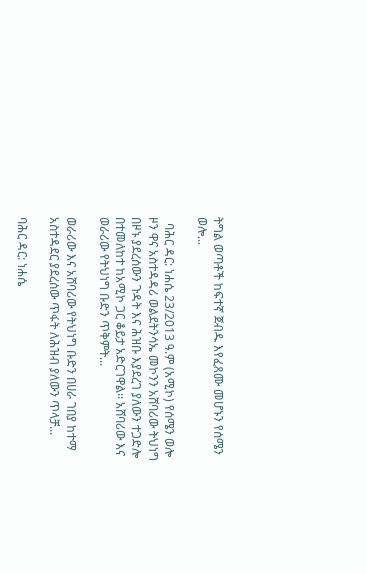ትግል ወጣቶች ከፍተኛ ጀብዱ እየፈጸሙ መሆኑን የሰሜን ወሎ...

  ባሕር ዳር: ነሐሴ 23/2013 ዓ.ም (አሚኮ) የሰሜን ወሎ ዞን ዋና አስተዳዳሪ ወልደትንሳኤ መኮንን አሸባሪው ትህነግ በዞኑ ያደረሰውን ጉዳት እና ሕዝቡ እያደረገ ያለውን ተጋድሎ በተመለከተ ከአሚኮ ጋር ቆይታ አድርገዋል፡፡ አሸባሪው እና ወራሪው የትህነግ ቡድን ጥቅምት...

ወራሪው እና አሸባሪው የትህነግ ቡድን በሀራ ገበያ ከተማ አስተዳደር ያደረሰው ጥፋት ለሕዝብ ያለውን ጥላቻ...

ባሕር ዳር: ነሐሴ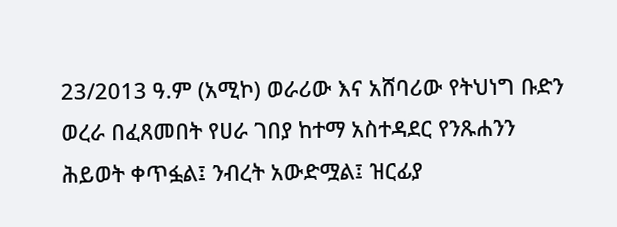23/2013 ዓ.ም (አሚኮ) ወራሪው እና አሸባሪው የትህነግ ቡድን ወረራ በፈጸመበት የሀራ ገበያ ከተማ አስተዳደር የንጹሐንን ሕይወት ቀጥፏል፤ ንብረት አውድሟል፤ ዝርፊያ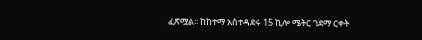ፈጽሟል፡፡ ከከተማ አስተዳደሩ 15 ኪሎ ሜትር ገደማ ርቀት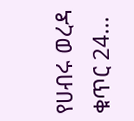የሀብሩ ወረዳ ቁጥር 24...